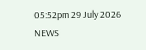05:52pm 29 July 2026
NEWS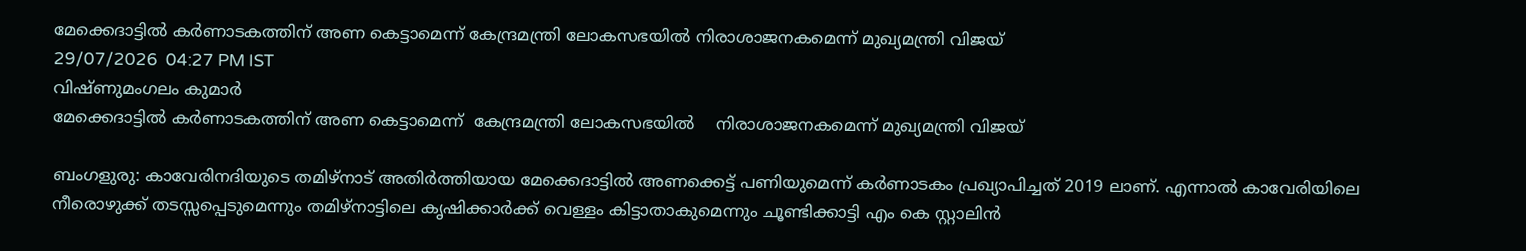മേക്കെദാട്ടിൽ കർണാടകത്തിന് അണ കെട്ടാമെന്ന് കേന്ദ്രമന്ത്രി ലോകസഭയിൽ നിരാശാജനകമെന്ന്‌ മുഖ്യമന്ത്രി വിജയ്
29/07/2026  04:27 PM IST
വിഷ്ണുമംഗലം കുമാർ
മേക്കെദാട്ടിൽ കർണാടകത്തിന് അണ കെട്ടാമെന്ന്  കേന്ദ്രമന്ത്രി ലോകസഭയിൽ    നിരാശാജനകമെന്ന്‌ മുഖ്യമന്ത്രി വിജയ്

ബംഗളുരു: കാവേരിനദിയുടെ തമിഴ്നാട് അതിർത്തിയായ മേക്കെദാട്ടിൽ അണക്കെട്ട് പണിയുമെന്ന് കർണാടകം പ്രഖ്യാപിച്ചത് 2019 ലാണ്. എന്നാൽ കാവേരിയിലെ നീരൊഴുക്ക് തടസ്സപ്പെടുമെന്നും തമിഴ്നാട്ടിലെ കൃഷിക്കാർക്ക് വെള്ളം കിട്ടാതാകുമെന്നും ചൂണ്ടിക്കാട്ടി എം കെ സ്റ്റാലിൻ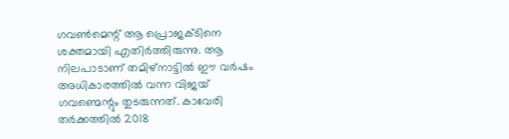ഗവൺമെന്റ് ആ പ്രൊജക്ടിനെ ശക്തമായി എതിർത്തിരുന്നു. ആ നിലപാടാണ് തമിഴ്നാട്ടിൽ ഈ വർഷം അധികാരത്തിൽ വന്ന വിജയ് ഗവണ്മെന്റും തുടരുന്നത്. കാവേരി തർക്കത്തിൽ 2018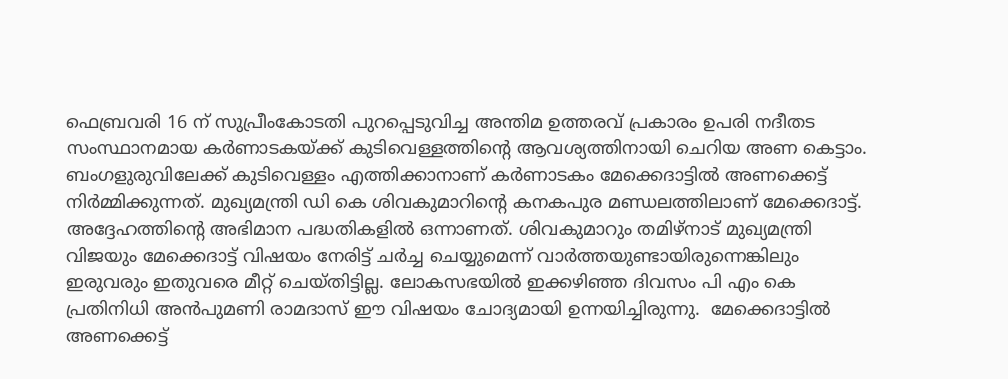ഫെബ്രവരി 16 ന് സുപ്രീംകോടതി പുറപ്പെടുവിച്ച അന്തിമ ഉത്തരവ് പ്രകാരം ഉപരി നദീതട സംസ്ഥാനമായ കർണാടകയ്ക്ക് കുടിവെള്ളത്തിന്റെ ആവശ്യത്തിനായി ചെറിയ അണ കെട്ടാം. ബംഗളുരുവിലേക്ക് കുടിവെള്ളം എത്തിക്കാനാണ് കർണാടകം മേക്കെദാട്ടിൽ അണക്കെട്ട് നിർമ്മിക്കുന്നത്. മുഖ്യമന്ത്രി ഡി കെ ശിവകുമാറിന്റെ കനകപുര മണ്ഡലത്തിലാണ് മേക്കെദാട്ട്. അദ്ദേഹത്തിന്റെ അഭിമാന പദ്ധതികളിൽ ഒന്നാണത്. ശിവകുമാറും തമിഴ്നാട് മുഖ്യമന്ത്രി വിജയും മേക്കെദാട്ട് വിഷയം നേരിട്ട് ചർച്ച ചെയ്യുമെന്ന് വാർത്തയുണ്ടായിരുന്നെങ്കിലും ഇരുവരും ഇതുവരെ മീറ്റ് ചെയ്തിട്ടില്ല. ലോകസഭയിൽ ഇക്കഴിഞ്ഞ ദിവസം പി എം കെ പ്രതിനിധി അൻപുമണി രാമദാസ് ഈ വിഷയം ചോദ്യമായി ഉന്നയിച്ചിരുന്നു.  മേക്കെദാട്ടിൽ അണക്കെട്ട്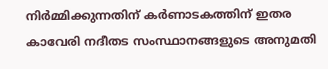നിർമ്മിക്കുന്നതിന് കർണാടകത്തിന് ഇതര കാവേരി നദീതട സംസ്ഥാനങ്ങളുടെ അനുമതി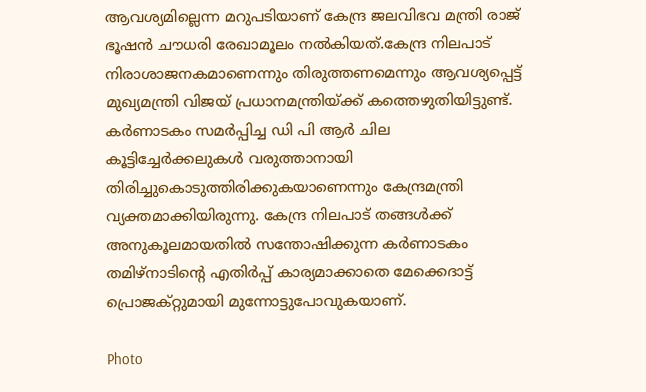ആവശ്യമില്ലെന്ന മറുപടിയാണ് കേന്ദ്ര ജലവിഭവ മന്ത്രി രാജ് ഭൂഷൻ ചൗധരി രേഖാമൂലം നൽകിയത്.കേന്ദ്ര നിലപാട് നിരാശാജനകമാണെന്നും തിരുത്തണമെന്നും ആവശ്യപ്പെട്ട് മുഖ്യമന്ത്രി വിജയ് പ്രധാനമന്ത്രിയ്‌ക്ക് കത്തെഴുതിയിട്ടുണ്ട്. കർണാടകം സമർപ്പിച്ച ഡി പി ആർ ചില കൂട്ടിച്ചേർക്കലുകൾ വരുത്താനായി തിരിച്ചുകൊടുത്തിരിക്കുകയാണെന്നും കേന്ദ്രമന്ത്രി വ്യക്തമാക്കിയിരുന്നു. കേന്ദ്ര നിലപാട് തങ്ങൾക്ക് അനുകൂലമായതിൽ സന്തോഷിക്കുന്ന കർണാടകം തമിഴ്നാടിന്റെ എതിർപ്പ് കാര്യമാക്കാതെ മേക്കെദാട്ട് പ്രൊജക്റ്റുമായി മുന്നോട്ടുപോവുകയാണ്.

Photo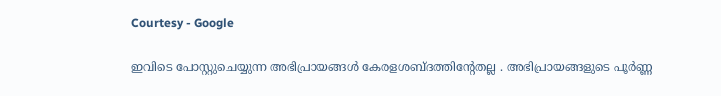Courtesy - Google

ഇവിടെ പോസ്റ്റുചെയ്യുന്ന അഭിപ്രായങ്ങള്‍ കേരളശബ്‌ദത്തിന്റേതല്ല . അഭിപ്രായങ്ങളുടെ പൂര്‍ണ്ണ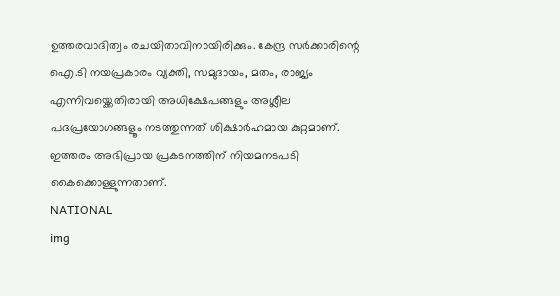ഉത്തരവാദിത്വം രചയിതാവിനായിരിക്കും. കേന്ദ്ര സർക്കാരിന്റെ ഐ.ടി നയപ്രകാരം വ്യക്തി, സമുദായം, മതം, രാജ്യം എന്നിവയ്ക്കെതിരായി അധിക്ഷേപങ്ങളും അശ്ലീല പദപ്രയോഗങ്ങളൂം നടത്തുന്നത് ശിക്ഷാര്‍ഹമായ കുറ്റമാണ്. ഇത്തരം അഭിപ്രായ പ്രകടനത്തിന് നിയമനടപടി കൈക്കൊള്ളുന്നതാണ്.
NATIONAL
img